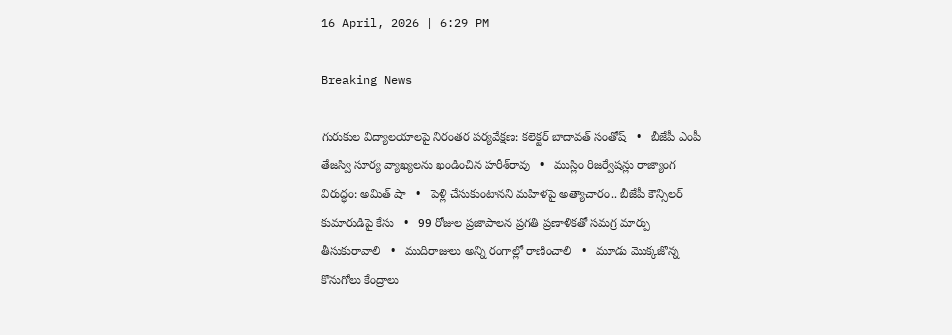16 April, 2026 | 6:29 PM

Breaking News

గురుకుల విద్యాలయాలపై నిరంతర పర్యవేక్షణ: కలెక్టర్ బాదావత్ సంతోష్   •   బీజేపీ ఎంపీ తేజస్వి సూర్య వ్యాఖ్యలను ఖండించిన హరీశ్‌రావు   •   ముస్లిం రిజర్వేషన్లు రాజ్యాంగ విరుద్ధం: అమిత్ షా   •   పెళ్లి చేసుకుంటానని మహిళపై అత్యాచారం.. బీజేపీ కౌన్సిలర్ కుమారుడిపై కేసు   •   99 రోజుల ప్రజాపాలన ప్రగతి ప్రణాళికతో సమగ్ర మార్పు తీసుకురావాలి   •   ముదిరాజులు అన్ని రంగాల్లో రాణించాలి   •   మూడు మొక్కజొన్న కొనుగోలు కేంద్రాలు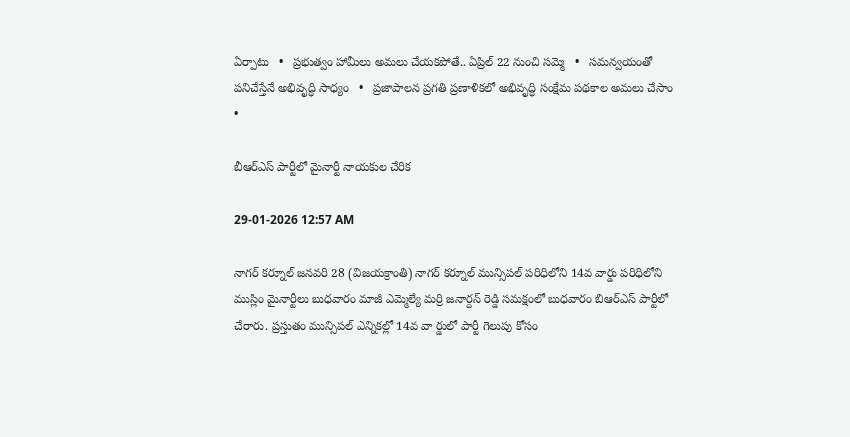ఏర్పాటు   •   ప్రభుత్వం హామీలు అమలు చేయకపోతే.. ఏప్రిల్ 22 నుంచి సమ్మె   •   సమన్వయంతో పనిచేస్తేనే అభివృద్ధి సాధ్యం   •   ప్రజాపాలన ప్రగతి ప్రణాళికలో అభివృద్ధి సంక్షేమ పథకాల అమలు చేసాం   •

బీఆర్‌ఎస్ పార్టీలో మైనార్టీ నాయకుల చేరిక

29-01-2026 12:57 AM

నాగర్ కర్నూల్ జనవరి 28 (విజయక్రాంతి) నాగర్ కర్నూల్ మున్సిపల్ పరిధిలోని 14వ వార్డు పరిధిలోని ముస్లిం మైనార్టీలు బుధవారం మాజీ ఎమ్మెల్యే మర్రి జనార్దన్ రెడ్డి సమక్షంలో బుధవారం బిఆర్‌ఎస్ పార్టీలో చేరారు. ప్రస్తుతం మున్సిపల్ ఎన్నికల్లో 14వ వా ర్డులో పార్టీ గెలుపు కోసం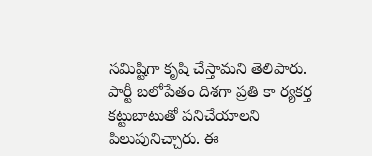సమిష్టిగా కృషి చేస్తామని తెలిపారు. పార్టీ బలోపేతం దిశగా ప్రతి కా ర్యకర్త కట్టుబాటుతో పనిచేయాలని పిలుపునిచ్చారు. ఈ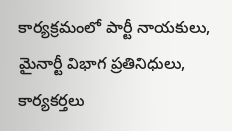కార్యక్రమంలో పార్టీ నాయకులు, మైనార్టీ విభాగ ప్రతినిధులు, కార్యకర్తలు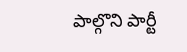పాల్గొని పార్టీ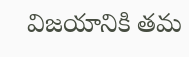విజయానికి తమ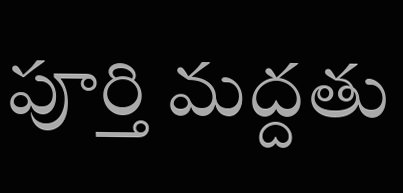పూర్తి మద్దతు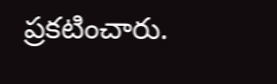ప్రకటించారు.